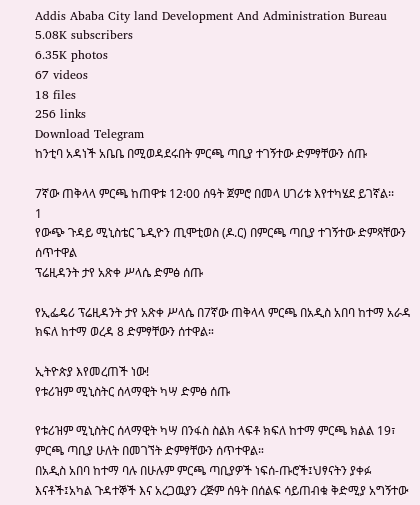Addis Ababa City land Development And Administration Bureau
5.08K subscribers
6.35K photos
67 videos
18 files
256 links
Download Telegram
ከንቲባ አዳነች አቤቤ በሚወዳደሩበት ምርጫ ጣቢያ ተገኝተው ድምፃቸውን ሰጡ

7ኛው ጠቅላላ ምርጫ ከጠዋቱ 12፡00 ሰዓት ጀምሮ በመላ ሀገሪቱ እየተካሄደ ይገኛል፡፡
1
የውጭ ጉዳይ ሚኒስቴር ጌዲዮን ጢሞቲወስ (ዶ.ር) በምርጫ ጣቢያ ተገኝተው ድምጻቸውን ሰጥተዋል
ፕሬዚዳንት ታየ አጽቀ ሥላሴ ድምፅ ሰጡ

የኢፌዴሪ ፕሬዚዳንት ታየ አጽቀ ሥላሴ በ7ኛው ጠቅላላ ምርጫ በአዲስ አበባ ከተማ አራዳ ክፍለ ከተማ ወረዳ 8 ድምፃቸውን ሰተዋል።

ኢትዮጵያ እየመረጠች ነው!
የቱሪዝም ሚኒስትር ሰላማዊት ካሣ ድምፅ ሰጡ

የቱሪዝም ሚኒስትር ሰላማዊት ካሣ በንፋስ ስልክ ላፍቶ ክፍለ ከተማ ምርጫ ክልል 19፣ ምርጫ ጣቢያ ሁለት በመገኘት ድምፃቸውን ሰጥተዋል።
በአዲስ አበባ ከተማ ባሉ በሁሉም ምርጫ ጣቢያዎች ነፍሰ-ጡሮች፤ህፃናትን ያቀፉ እናቶች፤አካል ጉዳተኞች እና አረጋዉያን ረጅም ሰዓት በሰልፍ ሳይጠብቁ ቅድሚያ አግኝተው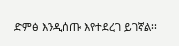ድምፅ እንዲሰጡ እየተደረገ ይገኛል፡፡